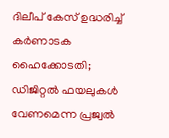ദിലീപ് കേസ് ഉദ്ധരിച്ച് കർണാടക ഹൈക്കോടതി; ഡിജിറ്റൽ ഫയലുകൾ വേണമെന്ന പ്രജ്വൽ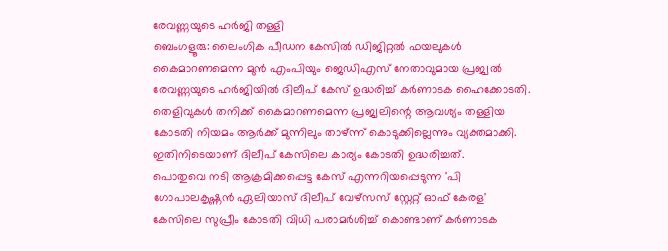രേവണ്ണയുടെ ഹർജി തള്ളി
ബെംഗളൂരു: ലൈംഗിക പീഡന കേസിൽ ഡിജിറ്റൽ ഫയലുകൾ കൈമാറണമെന്ന മുൻ എംപിയും ജെഡിഎസ് നേതാവുമായ പ്രജ്വൽ രേവണ്ണയുടെ ഹർജിയിൽ ദിലീപ് കേസ് ഉദ്ധരിച്ച് കർണാടക ഹൈക്കോടതി. തെളിവുകൾ തനിക്ക് കൈമാറണമെന്ന പ്രജ്വലിന്റെ ആവശ്യം തള്ളിയ കോടതി നിയമം ആർക്ക് മുന്നിലും താഴ്ന്ന് കൊടുക്കില്ലെന്നും വ്യക്തമാക്കി. ഇതിനിടെയാണ് ദിലീപ് കേസിലെ കാര്യം കോടതി ഉദ്ധരിച്ചത്.
പൊതുവെ നടി ആക്രമിക്കപ്പെട്ട കേസ് എന്നറിയപ്പെടുന്ന 'പി ഗോപാലകൃഷ്ണൻ ഏലിയാസ് ദിലീപ് വേഴ്സസ് സ്റ്റേറ്റ് ഓഫ് കേരള' കേസിലെ സുപ്രീം കോടതി വിധി പരാമർശിച്ച് കൊണ്ടാണ് കർണാടക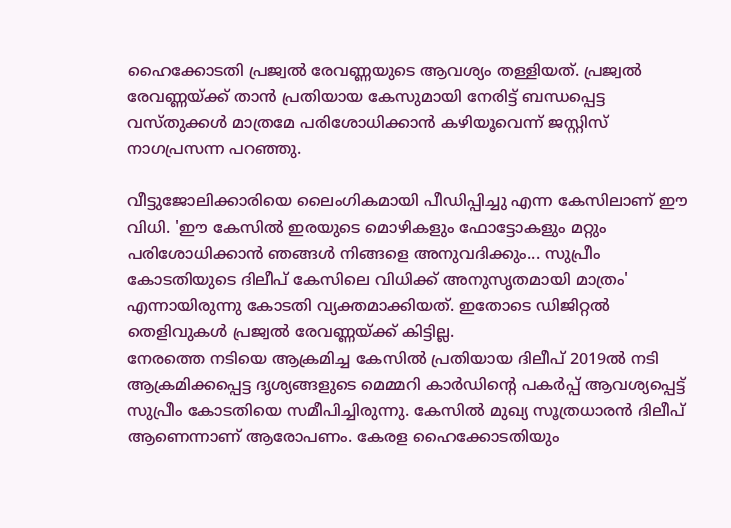ഹൈക്കോടതി പ്രജ്വൽ രേവണ്ണയുടെ ആവശ്യം തള്ളിയത്. പ്രജ്വൽ രേവണ്ണയ്ക്ക് താൻ പ്രതിയായ കേസുമായി നേരിട്ട് ബന്ധപ്പെട്ട വസ്തുക്കൾ മാത്രമേ പരിശോധിക്കാൻ കഴിയൂവെന്ന് ജസ്റ്റിസ് നാഗപ്രസന്ന പറഞ്ഞു.

വീട്ടുജോലിക്കാരിയെ ലൈംഗികമായി പീഡിപ്പിച്ചു എന്ന കേസിലാണ് ഈ വിധി. 'ഈ കേസിൽ ഇരയുടെ മൊഴികളും ഫോട്ടോകളും മറ്റും പരിശോധിക്കാൻ ഞങ്ങൾ നിങ്ങളെ അനുവദിക്കും... സുപ്രീം കോടതിയുടെ ദിലീപ് കേസിലെ വിധിക്ക് അനുസൃതമായി മാത്രം' എന്നായിരുന്നു കോടതി വ്യക്തമാക്കിയത്. ഇതോടെ ഡിജിറ്റൽ തെളിവുകൾ പ്രജ്വൽ രേവണ്ണയ്ക്ക് കിട്ടില്ല.
നേരത്തെ നടിയെ ആക്രമിച്ച കേസിൽ പ്രതിയായ ദിലീപ് 2019ൽ നടി ആക്രമിക്കപ്പെട്ട ദൃശ്യങ്ങളുടെ മെമ്മറി കാർഡിന്റെ പകർപ്പ് ആവശ്യപ്പെട്ട് സുപ്രീം കോടതിയെ സമീപിച്ചിരുന്നു. കേസിൽ മുഖ്യ സൂത്രധാരൻ ദിലീപ് ആണെന്നാണ് ആരോപണം. കേരള ഹൈക്കോടതിയും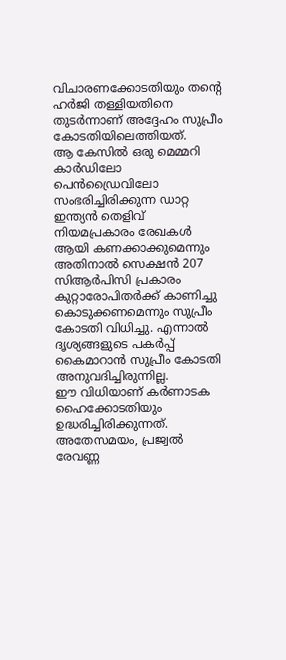വിചാരണക്കോടതിയും തന്റെ ഹർജി തള്ളിയതിനെ തുടർന്നാണ് അദ്ദേഹം സുപ്രീം കോടതിയിലെത്തിയത്.
ആ കേസിൽ ഒരു മെമ്മറി കാർഡിലോ പെൻഡ്രൈവിലോ സംഭരിച്ചിരിക്കുന്ന ഡാറ്റ ഇന്ത്യൻ തെളിവ് നിയമപ്രകാരം രേഖകൾ ആയി കണക്കാക്കുമെന്നും അതിനാൽ സെക്ഷൻ 207 സിആർപിസി പ്രകാരം കുറ്റാരോപിതർക്ക് കാണിച്ചു കൊടുക്കണമെന്നും സുപ്രീം കോടതി വിധിച്ചു. എന്നാൽ ദൃശ്യങ്ങളുടെ പകർപ്പ് കൈമാറാൻ സുപ്രീം കോടതി അനുവദിച്ചിരുന്നില്ല.
ഈ വിധിയാണ് കർണാടക ഹൈക്കോടതിയും ഉദ്ധരിച്ചിരിക്കുന്നത്. അതേസമയം, പ്രജ്വൽ രേവണ്ണ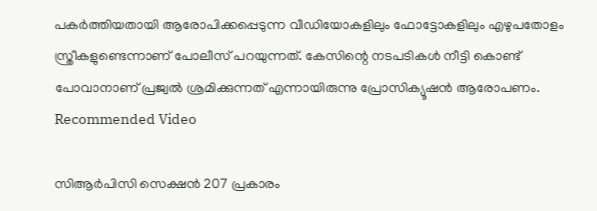പകർത്തിയതായി ആരോപിക്കപ്പെടുന്ന വീഡിയോകളിലും ഫോട്ടോകളിലും എഴുപതോളം സ്ത്രീകളുണ്ടെന്നാണ് പോലീസ് പറയുന്നത്. കേസിന്റെ നടപടികൾ നീട്ടി കൊണ്ട് പോവാനാണ് പ്രജ്വൽ ശ്രമിക്കുന്നത് എന്നായിരുന്നു പ്രോസിക്യൂഷൻ ആരോപണം.
Recommended Video

സിആർപിസി സെക്ഷൻ 207 പ്രകാരം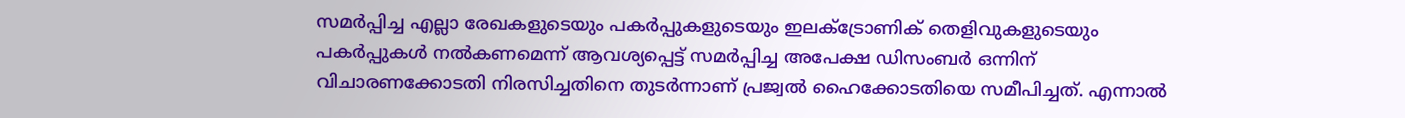സമർപ്പിച്ച എല്ലാ രേഖകളുടെയും പകർപ്പുകളുടെയും ഇലക്ട്രോണിക് തെളിവുകളുടെയും പകർപ്പുകൾ നൽകണമെന്ന് ആവശ്യപ്പെട്ട് സമർപ്പിച്ച അപേക്ഷ ഡിസംബർ ഒന്നിന് വിചാരണക്കോടതി നിരസിച്ചതിനെ തുടർന്നാണ് പ്രജ്വൽ ഹൈക്കോടതിയെ സമീപിച്ചത്. എന്നാൽ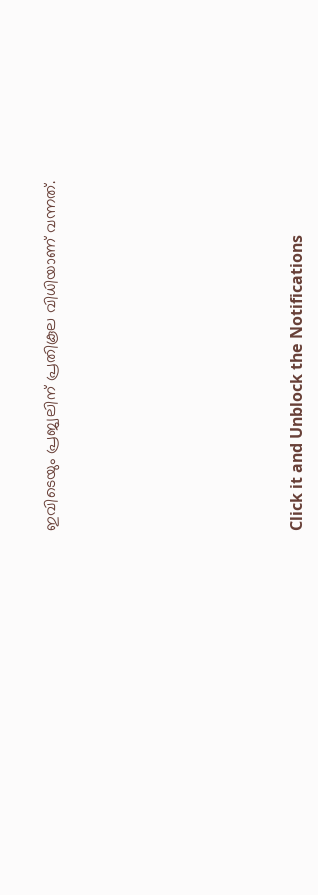ഇവിടെയും പ്രജ്വലിന് പ്രതികൂല വിധിയാണ് വന്നത്.












Click it and Unblock the Notifications